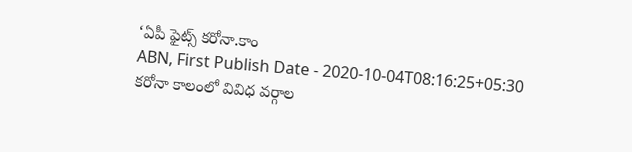‘ఏపీ ఫైట్స్ కరోనా.కాం
ABN, First Publish Date - 2020-10-04T08:16:25+05:30
కరోనా కాలంలో వివిధ వర్గాల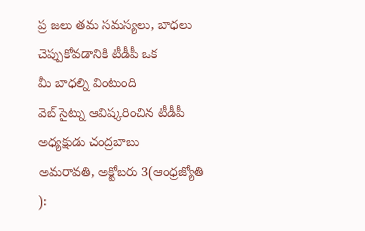ప్ర జలు తమ సమస్యలు, బాధలు చెప్పుకోవడానికి టీడీపీ ఒక
మీ బాధల్ని వింటుంది
వెబ్ సైట్ను ఆవిష్కరించిన టీడీపీ అధ్యక్షుడు చంద్రబాబు
అమరావతి, అక్టోబరు 3(ఆంధ్రజ్యోతి ):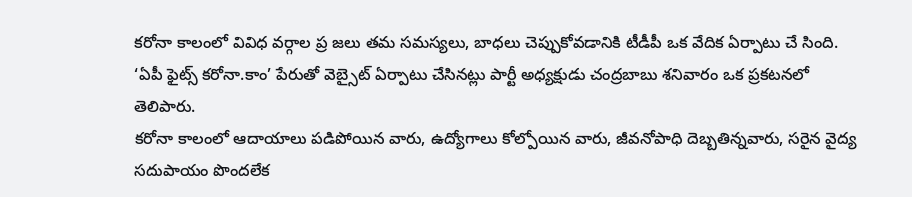కరోనా కాలంలో వివిధ వర్గాల ప్ర జలు తమ సమస్యలు, బాధలు చెప్పుకోవడానికి టీడీపీ ఒక వేదిక ఏర్పాటు చే సింది. ‘ఏపీ ఫైట్స్ కరోనా.కాం’ పేరుతో వెబ్సైట్ ఏర్పాటు చేసినట్లు పార్టీ అధ్యక్షుడు చంద్రబాబు శనివారం ఒక ప్రకటనలో తెలిపారు.
కరోనా కాలంలో ఆదాయాలు పడిపోయిన వారు, ఉద్యోగాలు కోల్పోయిన వారు, జీవనోపాధి దెబ్బతిన్నవారు, సరైన వైద్య సదుపాయం పొందలేక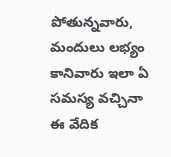పోతున్నవారు, మందులు లభ్యం కానివారు ఇలా ఏ సమస్య వచ్చినా ఈ వేదిక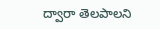ద్వారా తెలపాలని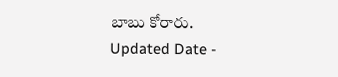బాబు కోరారు.
Updated Date -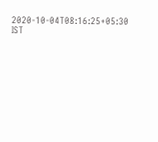2020-10-04T08:16:25+05:30 IST